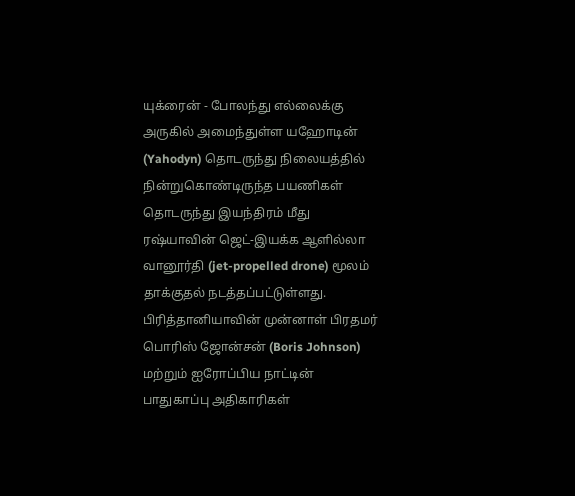யுக்ரைன் - போலந்து எல்லைக்கு அருகில் அமைந்துள்ள யஹோடின் (Yahodyn) தொடருந்து நிலையத்தில் நின்றுகொண்டிருந்த பயணிகள் தொடருந்து இயந்திரம் மீது ரஷ்யாவின் ஜெட்-இயக்க ஆளில்லா வானூர்தி (jet-propelled drone) மூலம் தாக்குதல் நடத்தப்பட்டுள்ளது.
பிரித்தானியாவின் முன்னாள் பிரதமர் பொரிஸ் ஜோன்சன் (Boris Johnson) மற்றும் ஐரோப்பிய நாட்டின் பாதுகாப்பு அதிகாரிகள்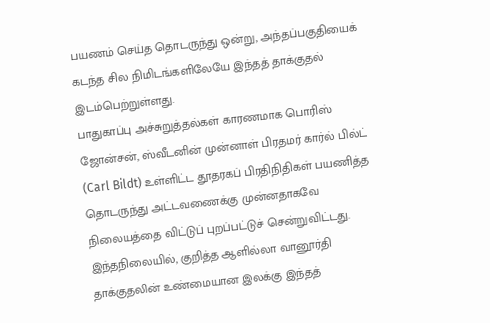பயணம் செய்த தொடருந்து ஒன்று, அந்தப்பகுதியைக் கடந்த சில நிமிடங்களிலேயே இந்தத் தாக்குதல் இடம்பெற்றுள்ளது.
பாதுகாப்பு அச்சுறுத்தல்கள் காரணமாக பொரிஸ் ஜோன்சன், ஸ்வீடனின் முன்னாள் பிரதமர் கார்ல் பில்ட் (Carl Bildt) உள்ளிட்ட தூதரகப் பிரதிநிதிகள் பயணித்த தொடருந்து அட்டவணைக்கு முன்னதாகவே நிலையத்தை விட்டுப் புறப்பட்டுச் சென்றுவிட்டது.
இந்தநிலையில், குறித்த ஆளில்லா வானூர்தி தாக்குதலின் உண்மையான இலக்கு இந்தத்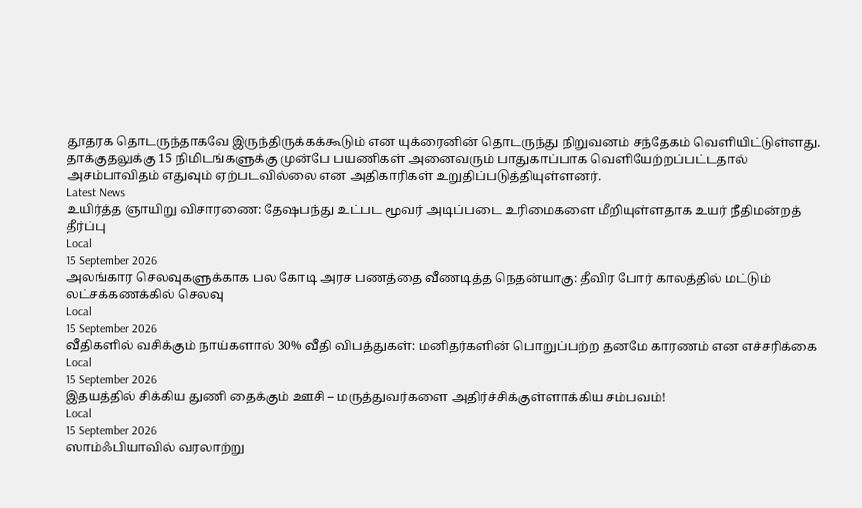தூதரக தொடருந்தாகவே இருந்திருக்கக்கூடும் என யுக்ரைனின் தொடருந்து நிறுவனம் சந்தேகம் வெளியிட்டுள்ளது.
தாக்குதலுக்கு 15 நிமிடங்களுக்கு முன்பே பயணிகள் அனைவரும் பாதுகாப்பாக வெளியேற்றப்பட்டதால் அசம்பாவிதம் எதுவும் ஏற்படவில்லை என அதிகாரிகள் உறுதிப்படுத்தியுள்ளனர்.
Latest News
உயிர்த்த ஞாயிறு விசாரணை: தேஷபந்து உட்பட மூவர் அடிப்படை உரிமைகளை மீறியுள்ளதாக உயர் நீதிமன்றத் தீர்ப்பு
Local
15 September 2026
அலங்கார செலவுகளுக்காக பல கோடி அரச பணத்தை வீணடித்த நெதன்யாகு: தீவிர போர் காலத்தில் மட்டும் லட்சக்கணக்கில் செலவு
Local
15 September 2026
வீதிகளில் வசிக்கும் நாய்களால் 30% வீதி விபத்துகள்: மனிதர்களின் பொறுப்பற்ற தனமே காரணம் என எச்சரிக்கை
Local
15 September 2026
இதயத்தில் சிக்கிய துணி தைக்கும் ஊசி – மருத்துவர்களை அதிர்ச்சிக்குள்ளாக்கிய சம்பவம்!
Local
15 September 2026
ஸாம்ஃபியாவில் வரலாற்று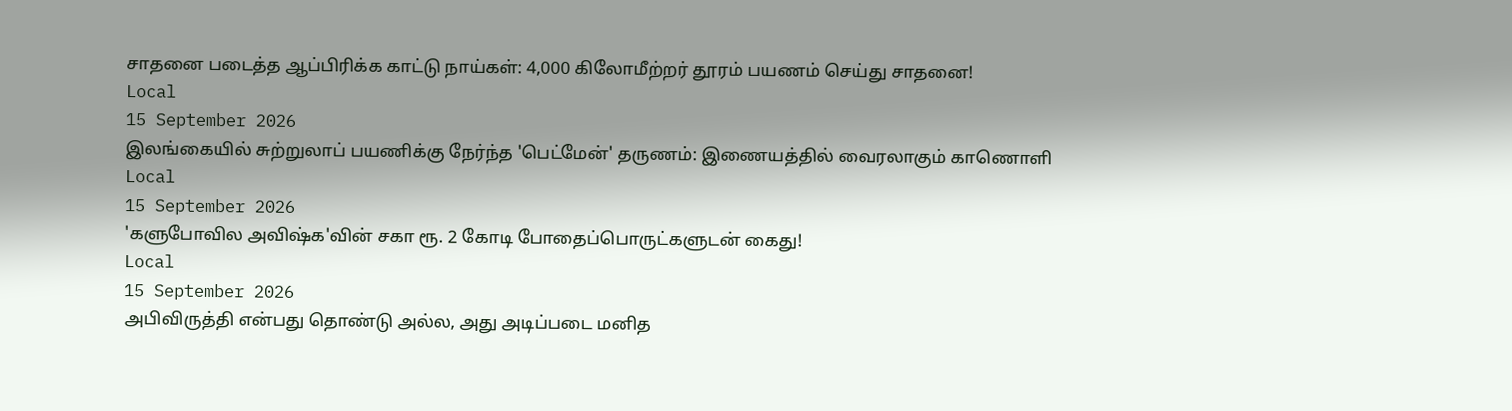சாதனை படைத்த ஆப்பிரிக்க காட்டு நாய்கள்: 4,000 கிலோமீற்றர் தூரம் பயணம் செய்து சாதனை!
Local
15 September 2026
இலங்கையில் சுற்றுலாப் பயணிக்கு நேர்ந்த 'பெட்மேன்' தருணம்: இணையத்தில் வைரலாகும் காணொளி
Local
15 September 2026
'களுபோவில அவிஷ்க'வின் சகா ரூ. 2 கோடி போதைப்பொருட்களுடன் கைது!
Local
15 September 2026
அபிவிருத்தி என்பது தொண்டு அல்ல, அது அடிப்படை மனித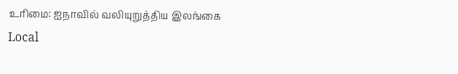உரிமை: ஐநாவில் வலியுறுத்திய இலங்கை
Local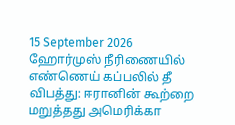15 September 2026
ஹோர்முஸ் நீரிணையில் எண்ணெய் கப்பலில் தீ விபத்து: ஈரானின் கூற்றை மறுத்தது அமெரிக்கா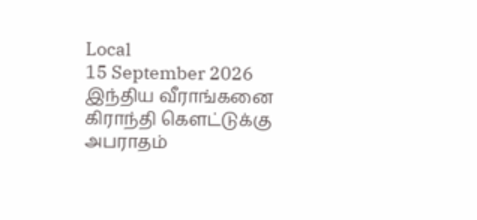Local
15 September 2026
இந்திய வீராங்கனை கிராந்தி கௌட்டுக்கு அபராதம்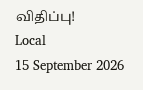விதிப்பு!
Local
15 September 2026